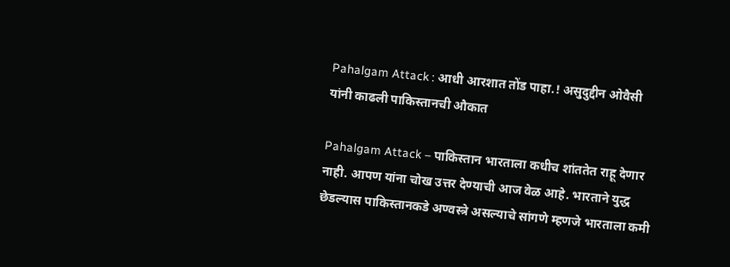Pahalgam Attack : आधी आरशात तोंड पाहा.! असुदुद्दीन ओवैसी यांनी काढली पाकिस्तानची औकात

Pahalgam Attack – पाकिस्तान भारताला कधीच शांततेत राहू देणार नाही. आपण यांना चोख उत्तर देण्याची आज वेळ आहे. भारताने युद्ध छेडल्यास पाकिस्तानकडे अण्वस्त्रे असल्याचे सांगणे म्हणजे भारताला कमी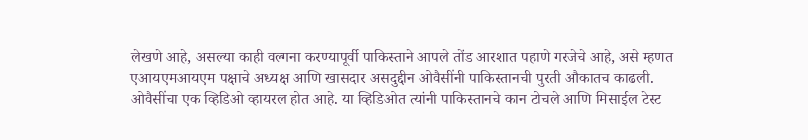लेखणे आहे, असल्या काही वल्गना करण्यापूर्वी पाकिस्ताने आपले तोंड आरशात पहाणे गरजेचे आहे, असे म्हणत एआयएमआयएम पक्षाचे अध्यक्ष आणि खासदार असदुद्दीन ओवैसींनी पाकिस्तानची पुरती औकातच काढली.
ओवैसींचा एक व्हिडिओ व्हायरल होत आहे. या व्हिडिओत त्यांनी पाकिस्तानचे कान टोचले आणि मिसाईल टेस्ट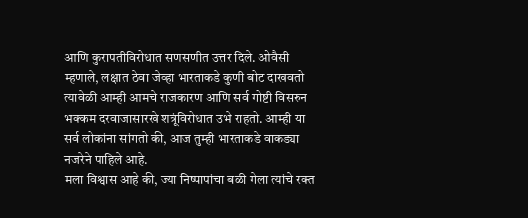आणि कुरापतीविरोधात सणसणीत उत्तर दिले. ओवैसी म्हणाले, लक्षात ठेवा जेव्हा भारताकडे कुणी बोट दाखवतो त्यावेळी आम्ही आमचे राजकारण आणि सर्व गोष्टी विसरुन भक्कम दरवाजासारखे शत्रूंविरोधात उभे राहतो. आम्ही या सर्व लोकांना सांगतो की, आज तुम्ही भारताकडे वाकड्या नजरेने पाहिले आहे.
मला विश्वास आहे की, ज्या निष्पापांचा बळी गेला त्यांचे रक्त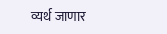व्यर्थ जाणार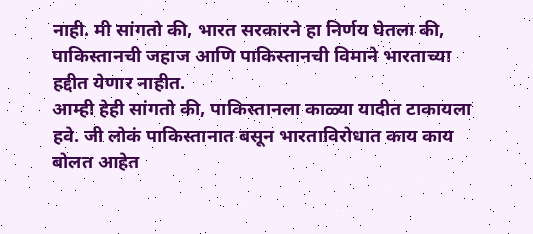नाही. मी सांगतो की, भारत सरकारने हा निर्णय घेतला की, पाकिस्तानची जहाज आणि पाकिस्तानची विमाने भारताच्या हद्दीत येणार नाहीत.
आम्ही हेही सांगतो की, पाकिस्तानला काळ्या यादीत टाकायला हवे. जी लोकं पाकिस्तानात बसून भारताविरोधात काय काय बोलत आहेत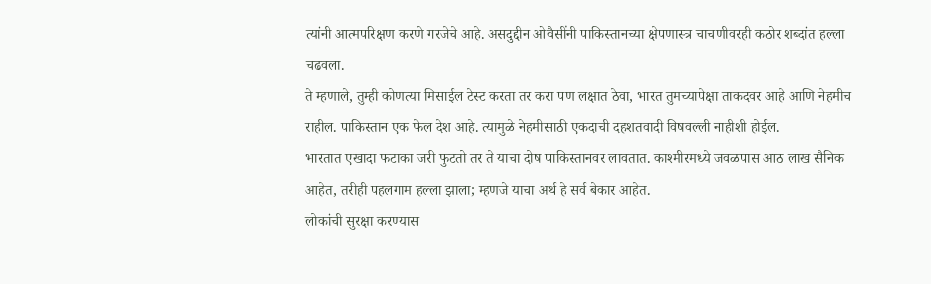त्यांनी आत्मपरिक्षण करणे गरजेचे आहे. असदुद्दीन ओवैसींनी पाकिस्तानच्या क्षेपणास्त्र चाचणीवरही कठोर शब्दांत हल्ला चढवला.
ते म्हणाले, तुम्ही कोणत्या मिसाईल टेस्ट करता तर करा पण लक्षात ठेवा, भारत तुमच्यापेक्षा ताकदवर आहे आणि नेहमीच राहील. पाकिस्तान एक फेल देश आहे. त्यामुळे नेहमीसाठी एकदाची दहशतवादी विषवल्ली नाहीशी होईल.
भारतात एखादा फटाका जरी फुटतो तर ते याचा दोष पाकिस्तानवर लावतात. काश्मीरमध्ये जवळपास आठ लाख सैनिक आहेत, तरीही पहलगाम हल्ला झाला; म्हणजे याचा अर्थ हे सर्व बेकार आहेत.
लोकांची सुरक्षा करण्यास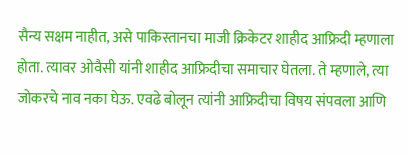सैन्य सक्षम नाहीत, असे पाकिस्तानचा माजी क्रिकेटर शाहीद आफ्रिदी म्हणाला होता. त्यावर ओवैसी यांनी शाहीद आफ्रिदीचा समाचार घेतला. ते म्हणाले, त्या जोकरचे नाव नका घेऊ. एवढे बोलून त्यांनी आफ्रिदीचा विषय संपवला आणि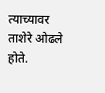त्याच्यावर ताशेरे ओढले होते.